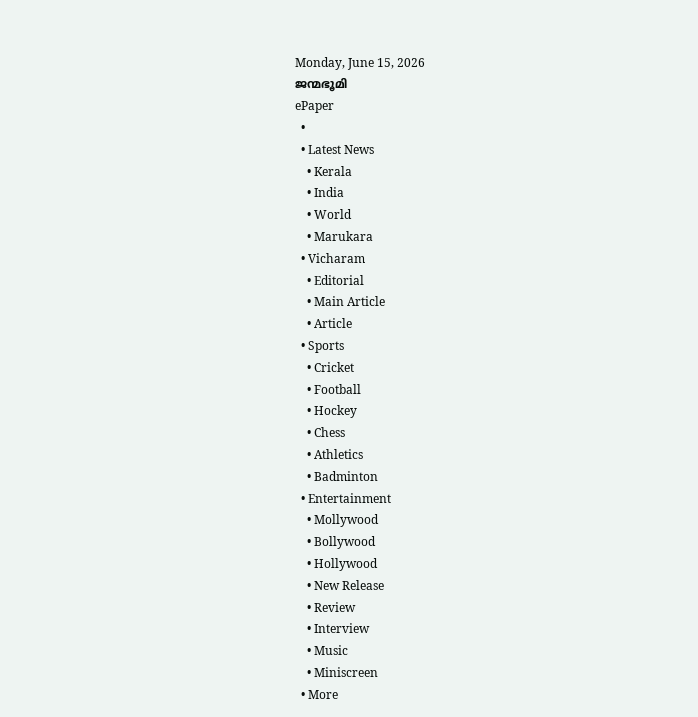Monday, June 15, 2026
ജന്മഭൂമി
ePaper
  •
  • Latest News
    • Kerala
    • India
    • World
    • Marukara
  • Vicharam
    • Editorial
    • Main Article
    • Article
  • Sports
    • Cricket
    • Football
    • Hockey
    • Chess
    • Athletics
    • Badminton
  • Entertainment
    • Mollywood
    • Bollywood
    • Hollywood
    • New Release
    • Review
    • Interview
    • Music
    • Miniscreen
  • More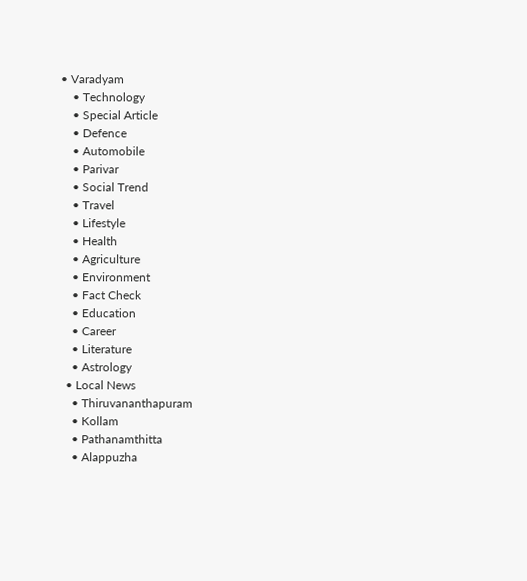• Varadyam
    • Technology
    • Special Article
    • Defence
    • Automobile
    • Parivar
    • Social Trend
    • Travel
    • Lifestyle
    • Health
    • Agriculture
    • Environment
    • Fact Check
    • Education
    • Career
    • Literature
    • Astrology
  • Local News
    • Thiruvananthapuram
    • Kollam
    • Pathanamthitta
    • Alappuzha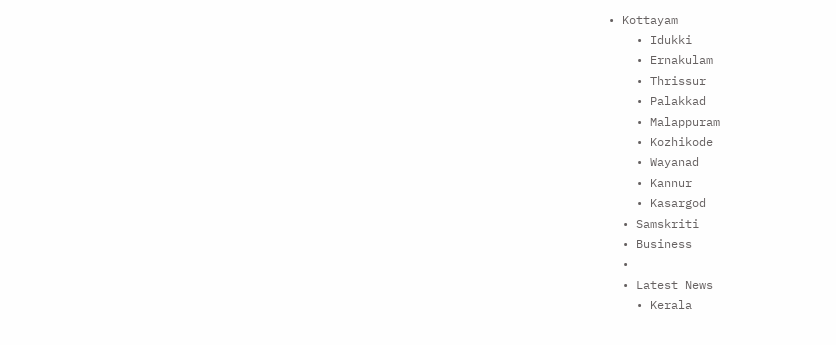• Kottayam
    • Idukki
    • Ernakulam
    • Thrissur
    • Palakkad
    • Malappuram
    • Kozhikode
    • Wayanad
    • Kannur
    • Kasargod
  • Samskriti
  • Business
  •
  • Latest News
    • Kerala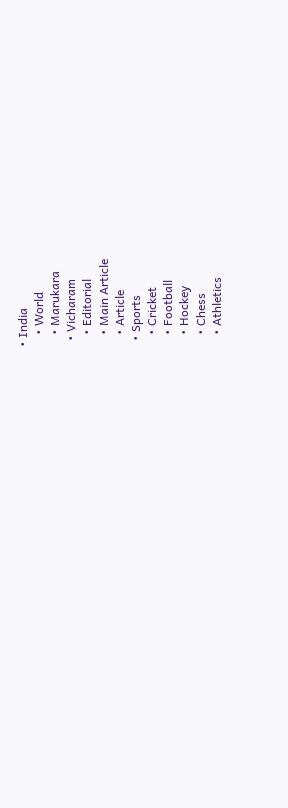• India
    • World
    • Marukara
  • Vicharam
    • Editorial
    • Main Article
    • Article
  • Sports
    • Cricket
    • Football
    • Hockey
    • Chess
    • Athletics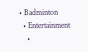• Badminton
  • Entertainment
    •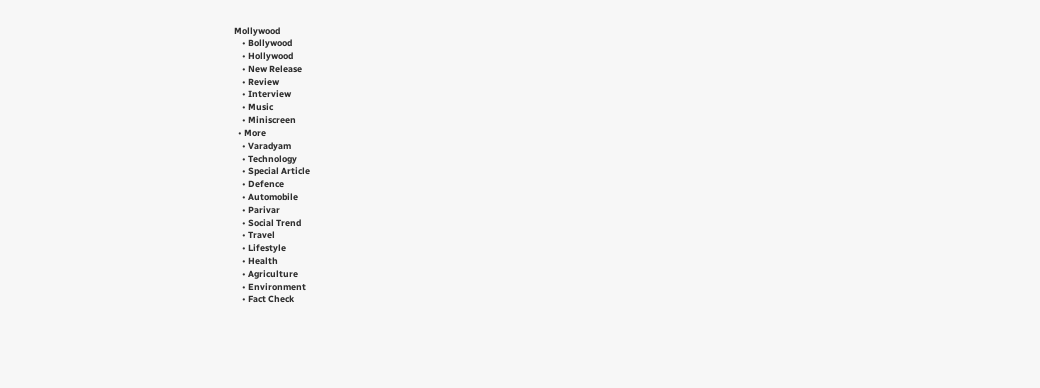Mollywood
    • Bollywood
    • Hollywood
    • New Release
    • Review
    • Interview
    • Music
    • Miniscreen
  • More
    • Varadyam
    • Technology
    • Special Article
    • Defence
    • Automobile
    • Parivar
    • Social Trend
    • Travel
    • Lifestyle
    • Health
    • Agriculture
    • Environment
    • Fact Check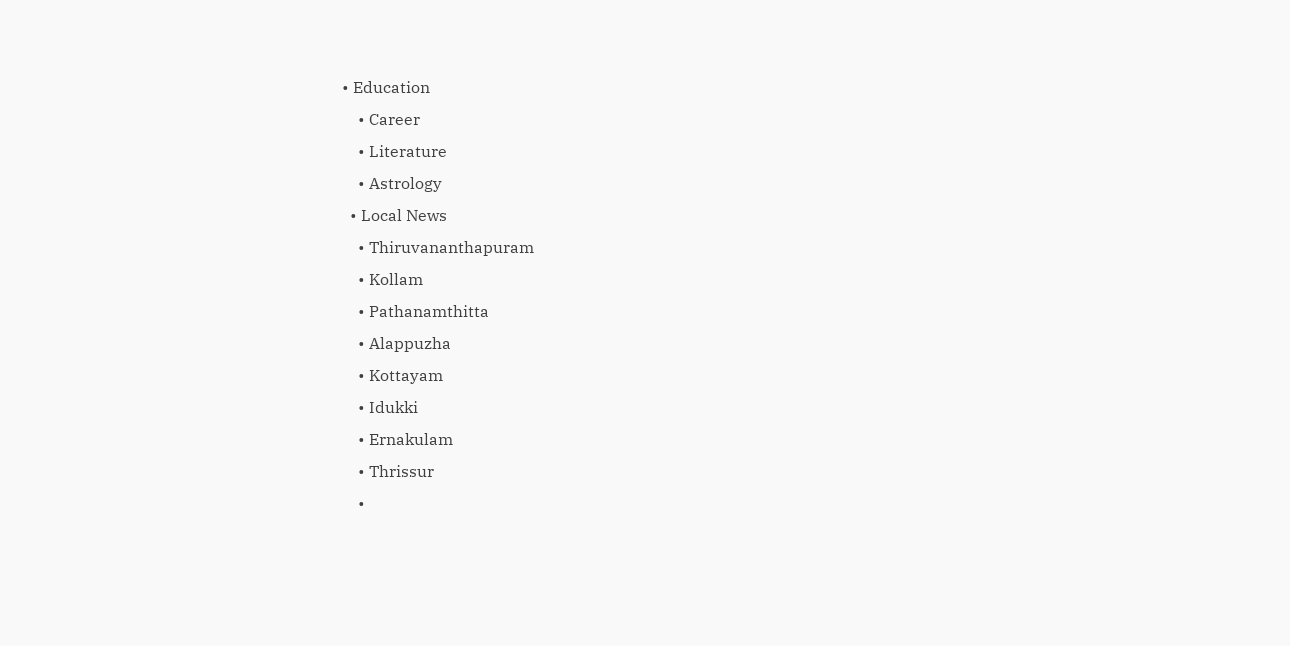• Education
    • Career
    • Literature
    • Astrology
  • Local News
    • Thiruvananthapuram
    • Kollam
    • Pathanamthitta
    • Alappuzha
    • Kottayam
    • Idukki
    • Ernakulam
    • Thrissur
    •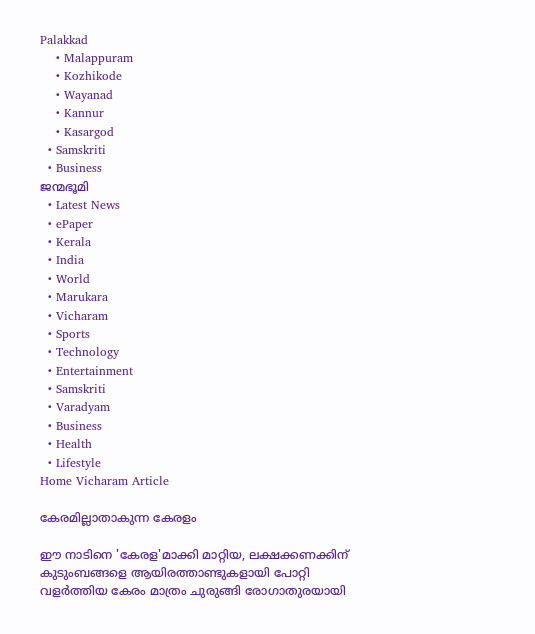Palakkad
    • Malappuram
    • Kozhikode
    • Wayanad
    • Kannur
    • Kasargod
  • Samskriti
  • Business
ജന്മഭൂമി
  • Latest News
  • ePaper
  • Kerala
  • India
  • World
  • Marukara
  • Vicharam
  • Sports
  • Technology
  • Entertainment
  • Samskriti
  • Varadyam
  • Business
  • Health
  • Lifestyle
Home Vicharam Article

കേരമില്ലാതാകുന്ന കേരളം

ഈ നാടിനെ 'കേരള'മാക്കി മാറ്റിയ, ലക്ഷക്കണക്കിന് കുടുംബങ്ങളെ ആയിരത്താണ്ടുകളായി പോറ്റി വളര്‍ത്തിയ കേരം മാത്രം ചുരുങ്ങി രോഗാതുരയായി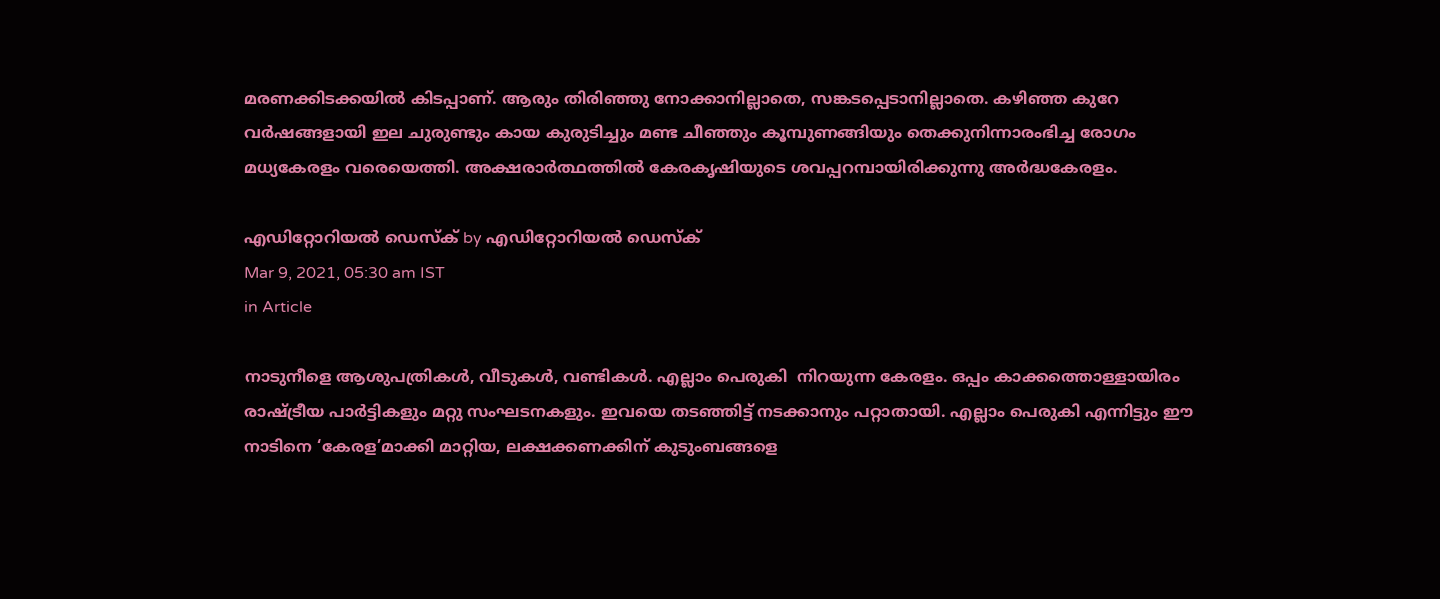മരണക്കിടക്കയില്‍ കിടപ്പാണ്. ആരും തിരിഞ്ഞു നോക്കാനില്ലാതെ, സങ്കടപ്പെടാനില്ലാതെ. കഴിഞ്ഞ കുറേ വര്‍ഷങ്ങളായി ഇല ചുരുണ്ടും കായ കുരുടിച്ചും മണ്ട ചീഞ്ഞും കൂമ്പുണങ്ങിയും തെക്കുനിന്നാരംഭിച്ച രോഗം മധ്യകേരളം വരെയെത്തി. അക്ഷരാര്‍ത്ഥത്തില്‍ കേരകൃഷിയുടെ ശവപ്പറമ്പായിരിക്കുന്നു അര്‍ദ്ധകേരളം.

എഡിറ്റോറിയൽ ഡെസ്ക് by എഡിറ്റോറിയൽ ഡെസ്ക്
Mar 9, 2021, 05:30 am IST
in Article

നാടുനീളെ ആശുപത്രികള്‍, വീടുകള്‍, വണ്ടികള്‍. എല്ലാം പെരുകി  നിറയുന്ന കേരളം. ഒപ്പം കാക്കത്തൊള്ളായിരം രാഷ്‌ട്രീയ പാര്‍ട്ടികളും മറ്റു സംഘടനകളും. ഇവയെ തടഞ്ഞിട്ട് നടക്കാനും പറ്റാതായി. എല്ലാം പെരുകി എന്നിട്ടും ഈ നാടിനെ ‘കേരള’മാക്കി മാറ്റിയ, ലക്ഷക്കണക്കിന് കുടുംബങ്ങളെ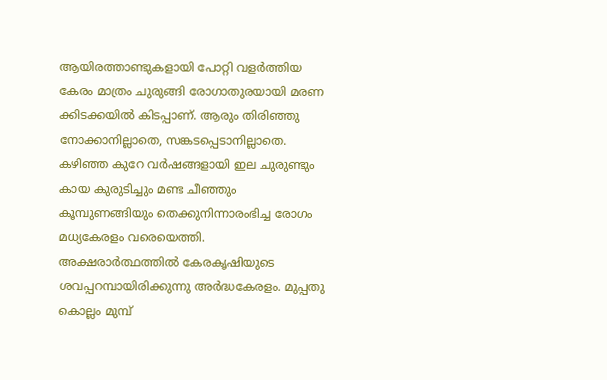ആയിരത്താണ്ടുകളായി പോറ്റി വളര്‍ത്തിയ കേരം മാത്രം ചുരുങ്ങി രോഗാതുരയായി മരണ ക്കിടക്കയില്‍ കിടപ്പാണ്. ആരും തിരിഞ്ഞു നോക്കാനില്ലാതെ, സങ്കടപ്പെടാനില്ലാതെ. കഴിഞ്ഞ കുറേ വര്‍ഷങ്ങളായി ഇല ചുരുണ്ടും കായ കുരുടിച്ചും മണ്ട ചീഞ്ഞും കൂമ്പുണങ്ങിയും തെക്കുനിന്നാരംഭിച്ച രോഗം മധ്യകേരളം വരെയെത്തി.  അക്ഷരാര്‍ത്ഥത്തില്‍ കേരകൃഷിയുടെ ശവപ്പറമ്പായിരിക്കുന്നു അര്‍ദ്ധകേരളം. മുപ്പതു കൊല്ലം മുമ്പ്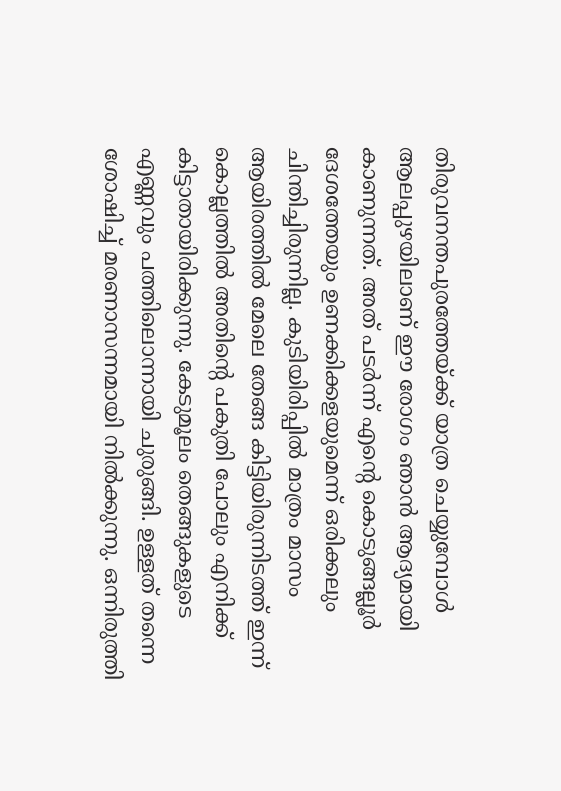തിരുവനന്തപുരത്തേയ്‌ക്ക് യാത്ര ചെയ്യുമ്പോള്‍ ആലപ്പുഴയിലാണ് ഈ രോഗം ഞാന്‍ ആദ്യമായി കാണുന്നത്. അത് പടര്‍ന്ന് എന്റെ കൊടുങ്ങല്ലൂര്‍ ദേശത്തേയും ഉണക്കിക്കളയുമെന്ന് ഒരിക്കലും ചിന്തിച്ചിരുന്നില്ല. കുടിയിരിപ്പില്‍ മാത്രം മാസം ആയിരത്തില്‍ മേലെ തേങ്ങ കിട്ടിയിരുന്നിടത്ത് ഇന്ന് കൊല്ലത്തില്‍ അതിന്റെ പകുതി പോലും എനിക്ക് കിട്ടാതായിരിക്കുന്നു. കേടുമൂലം തെങ്ങുകളുടെ എണ്ണവും പത്തിലൊന്നായി ചുരുങ്ങി. ഉള്ളത് തന്നെ ശോഷിച്ച് മരണാസന്നമായി നില്‍ക്കുന്നു. ഒന്നിരുത്തി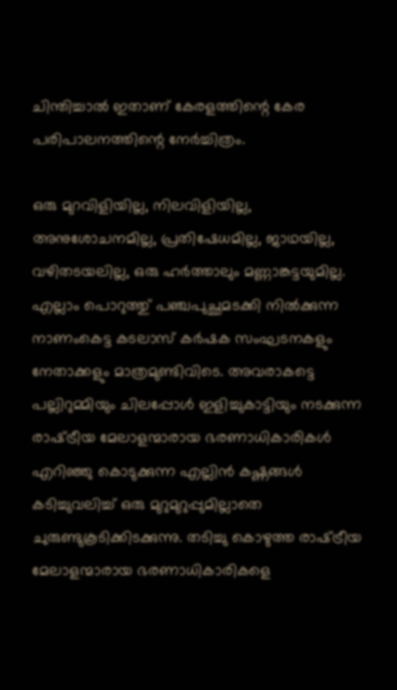ചിന്തിച്ചാല്‍ ഇതാണ് കേരളത്തിന്റെ കേര പരിപാലനത്തിന്റെ നേര്‍ച്ചിത്രം.

ഒരു മുറവിളിയില്ല, നിലവിളിയില്ല, അനുശോചനമില്ല, പ്രതിഷേധമില്ല, ജാഥയില്ല, വഴിതടയലില്ല, ഒരു ഹര്‍ത്താലും മണ്ണാങ്കട്ടയുമില്ല. എല്ലാം പൊറുത്തു് പഞ്ചപുച്ഛമടക്കി നില്‍ക്കുന്ന നാണംകെട്ട കടലാസ് കര്‍ഷക സംഘടനകളും നേതാക്കളും മാത്രമുണ്ടിവിടെ. അവരാകട്ടെ പല്ലിറുമ്മിയും ചിലപ്പോള്‍ ഇളിച്ചുകാട്ടിയും നടക്കുന്ന രാഷ്‌ട്രീയ മേലാളന്മാരായ ഭരണാധികാരികള്‍ എറിഞ്ഞു കൊടുക്കുന്ന എല്ലിന്‍ കഷ്ണങ്ങള്‍ കടിച്ചുവലിച്ച് ഒരു മുറുമുറുപ്പുമില്ലാതെ ചുരുണ്ടുകൂടിക്കിടക്കുന്നു. തടിച്ചു കൊഴുത്ത രാഷ്‌ട്രീയ മേലാളന്മാരായ ഭരണാധികാരികളെ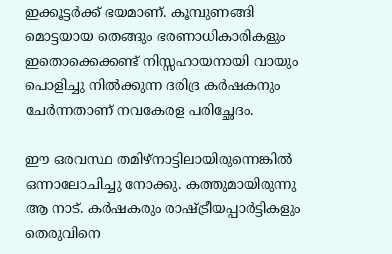ഇക്കൂട്ടര്‍ക്ക് ഭയമാണ്. കൂമ്പുണങ്ങി മൊട്ടയായ തെങ്ങും ഭരണാധികാരികളും ഇതൊക്കെക്കണ്ട് നിസ്സഹായനായി വായും പൊളിച്ചു നില്‍ക്കുന്ന ദരിദ്ര കര്‍ഷകനും ചേര്‍ന്നതാണ് നവകേരള പരിച്ഛേദം.

ഈ ഒരവസ്ഥ തമിഴ്‌നാട്ടിലായിരുന്നെങ്കില്‍ ഒന്നാലോചിച്ചു നോക്കു. കത്തുമായിരുന്നു ആ നാട്. കര്‍ഷകരും രാഷ്‌ട്രീയപ്പാര്‍ട്ടികളും തെരുവിനെ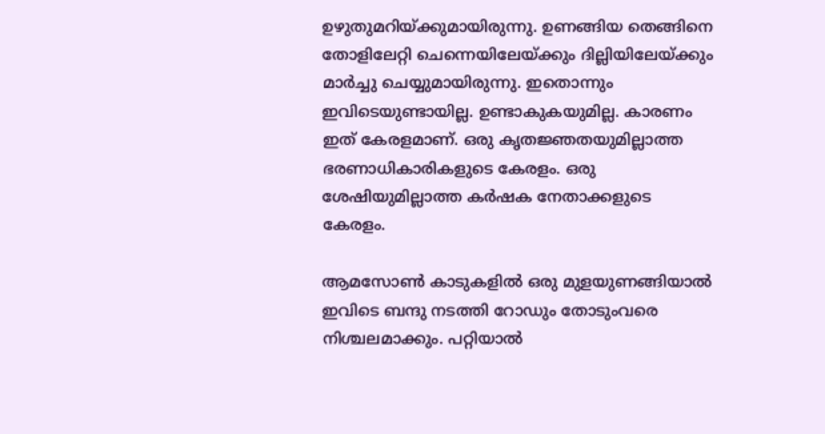ഉഴുതുമറിയ്‌ക്കുമായിരുന്നു. ഉണങ്ങിയ തെങ്ങിനെ തോളിലേറ്റി ചെന്നെയിലേയ്‌ക്കും ദില്ലിയിലേയ്‌ക്കും മാര്‍ച്ചു ചെയ്യുമായിരുന്നു. ഇതൊന്നും ഇവിടെയുണ്ടായില്ല. ഉണ്ടാകുകയുമില്ല. കാരണം ഇത് കേരളമാണ്. ഒരു കൃതജ്ഞതയുമില്ലാത്ത ഭരണാധികാരികളുടെ കേരളം. ഒരു ശേഷിയുമില്ലാത്ത കര്‍ഷക നേതാക്കളുടെ കേരളം.

ആമസോണ്‍ കാടുകളില്‍ ഒരു മുളയുണങ്ങിയാല്‍ ഇവിടെ ബന്ദു നടത്തി റോഡും തോടുംവരെ നിശ്ചലമാക്കും. പറ്റിയാല്‍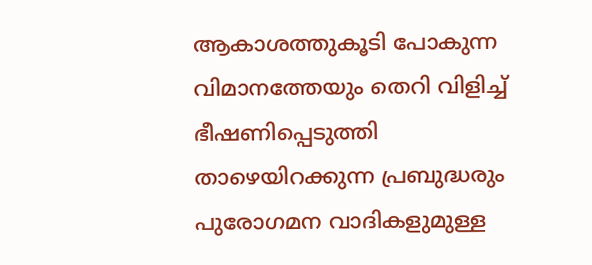ആകാശത്തുകൂടി പോകുന്ന വിമാനത്തേയും തെറി വിളിച്ച് ഭീഷണിപ്പെടുത്തി താഴെയിറക്കുന്ന പ്രബുദ്ധരും പുരോഗമന വാദികളുമുള്ള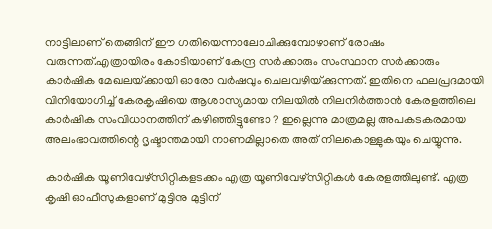നാട്ടിലാണ് തെങ്ങിന് ഈ ഗതിയെന്നാലോചിക്കുമ്പോഴാണ് രോഷം വരുന്നത്.എത്രായിരം കോടിയാണ് കേന്ദ്ര സര്‍ക്കാരും സംസ്ഥാന സര്‍ക്കാരും കാര്‍ഷിക മേഖലയ്‌ക്കായി ഓരോ വര്‍ഷവും ചെലവഴിയ്‌ക്കുന്നത്. ഇതിനെ ഫലപ്രദമായി വിനിയോഗിച്ച് കേരകൃഷിയെ ആശാസ്യമായ നിലയില്‍ നിലനിര്‍ത്താന്‍ കേരളത്തിലെ  കാര്‍ഷിക സംവിധാനത്തിന് കഴിഞ്ഞിട്ടുണ്ടോ ? ഇല്ലെന്നു മാത്രമല്ല അപകടകരമായ അലംഭാവത്തിന്റെ ദൃഷ്ടാന്തമായി നാണമില്ലാതെ അത് നിലകൊള്ളുകയും ചെയ്യുന്നു.

കാര്‍ഷിക യൂണിവേഴ്‌സിറ്റികളടക്കം എത്ര യൂണിവേഴ്‌സിറ്റികള്‍ കേരളത്തിലുണ്ട്. എത്ര കൃഷി ഓഫീസുകളാണ് മുട്ടിനു മുട്ടിന്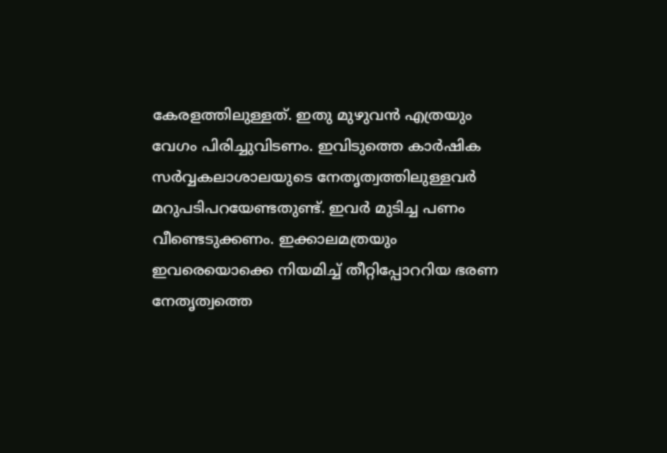കേരളത്തിലുള്ളത്. ഇതു മുഴുവന്‍ എത്രയും വേഗം പിരിച്ചുവിടണം. ഇവിടുത്തെ കാര്‍ഷിക സര്‍വ്വകലാശാലയുടെ നേതൃത്വത്തിലുള്ളവര്‍ മറുപടിപറയേണ്ടതുണ്ട്. ഇവര്‍ മുടിച്ച പണം വീണ്ടെടുക്കണം. ഇക്കാലമത്രയും ഇവരെയൊക്കെ നിയമിച്ച് തീറ്റിപ്പോററിയ ഭരണ നേതൃത്വത്തെ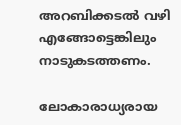അറബിക്കടല്‍ വഴി എങ്ങോട്ടെങ്കിലും നാടുകടത്തണം.

ലോകാരാധ്യരായ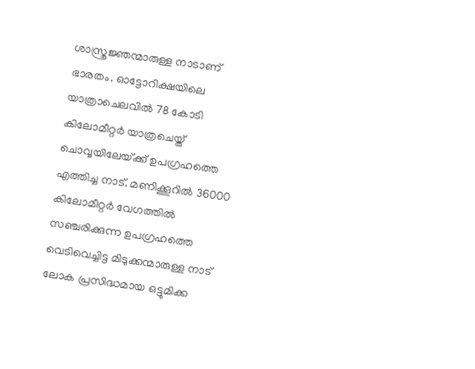ശാസ്ത്രജ്ഞന്മാരുള്ള നാടാണ് ഭാരതം. ഓട്ടോറിക്ഷയിലെ യാത്രാചെലവില്‍ 78 കോടി കിലോമീറ്റര്‍ യാത്രചെയ്ത് ചൊവ്വയിലേയ്‌ക്ക് ഉപഗ്രഹത്തെ എത്തിച്ച നാട്. മണിക്കൂറില്‍ 36000 കിലോമീറ്റര്‍ വേഗത്തില്‍ സഞ്ചരിക്കുന്ന ഉപഗ്രഹത്തെ വെടിവെച്ചിട്ട മിടുക്കന്മാരുള്ള നാട് ലോക പ്രസിദ്ധമായ ഒട്ടുമിക്ക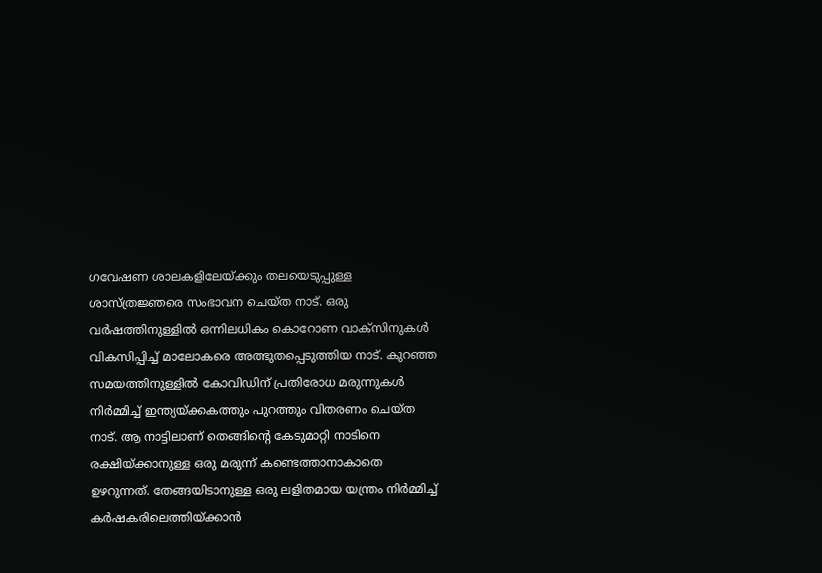ഗവേഷണ ശാലകളിലേയ്‌ക്കും തലയെടുപ്പുള്ള ശാസ്ത്രജ്ഞരെ സംഭാവന ചെയ്ത നാട്. ഒരു വര്‍ഷത്തിനുള്ളില്‍ ഒന്നിലധികം കൊറോണ വാക്‌സിനുകള്‍ വികസിപ്പിച്ച് മാലോകരെ അത്ഭുതപ്പെടുത്തിയ നാട്. കുറഞ്ഞ സമയത്തിനുള്ളില്‍ കോവിഡിന് പ്രതിരോധ മരുന്നുകള്‍ നിര്‍മ്മിച്ച് ഇന്ത്യയ്‌ക്കകത്തും പുറത്തും വിതരണം ചെയ്ത നാട്. ആ നാട്ടിലാണ് തെങ്ങിന്റെ കേടുമാറ്റി നാടിനെ രക്ഷിയ്‌ക്കാനുള്ള ഒരു മരുന്ന് കണ്ടെത്താനാകാതെ ഉഴറുന്നത്. തേങ്ങയിടാനുള്ള ഒരു ലളിതമായ യന്ത്രം നിര്‍മ്മിച്ച് കര്‍ഷകരിലെത്തിയ്‌ക്കാന്‍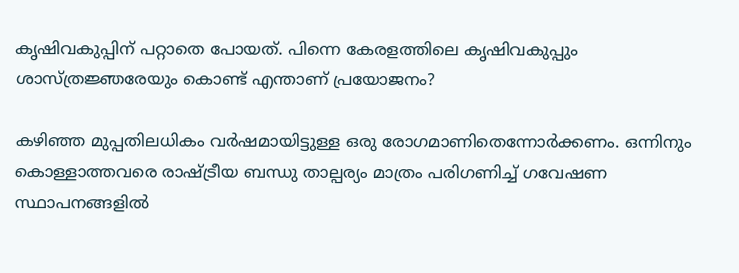കൃഷിവകുപ്പിന് പറ്റാതെ പോയത്. പിന്നെ കേരളത്തിലെ കൃഷിവകുപ്പും ശാസ്ത്രജ്ഞരേയും കൊണ്ട് എന്താണ് പ്രയോജനം?

കഴിഞ്ഞ മുപ്പതിലധികം വര്‍ഷമായിട്ടുള്ള ഒരു രോഗമാണിതെന്നോര്‍ക്കണം. ഒന്നിനും കൊള്ളാത്തവരെ രാഷ്‌ട്രീയ ബന്ധു താല്പര്യം മാത്രം പരിഗണിച്ച് ഗവേഷണ സ്ഥാപനങ്ങളില്‍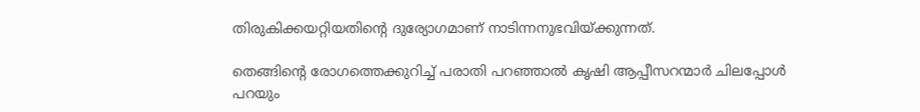തിരുകിക്കയറ്റിയതിന്റെ ദുര്യോഗമാണ് നാടിന്നനുഭവിയ്‌ക്കുന്നത്.

തെങ്ങിന്റെ രോഗത്തെക്കുറിച്ച് പരാതി പറഞ്ഞാല്‍ കൃഷി ആപ്പീസറന്മാര്‍ ചിലപ്പോള്‍ പറയും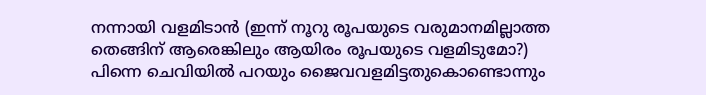നന്നായി വളമിടാന്‍ (ഇന്ന് നൂറു രൂപയുടെ വരുമാനമില്ലാത്ത തെങ്ങിന് ആരെങ്കിലും ആയിരം രൂപയുടെ വളമിടുമോ?) പിന്നെ ചെവിയില്‍ പറയും ജൈവവളമിട്ടതുകൊണ്ടൊന്നും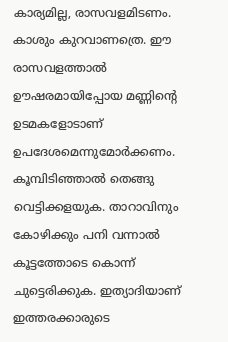കാര്യമില്ല, രാസവളമിടണം. കാശും കുറവാണത്രെ. ഈ രാസവളത്താല്‍ ഊഷരമായിപ്പോയ മണ്ണിന്റെ ഉടമകളോടാണ് ഉപദേശമെന്നുമോര്‍ക്കണം. കൂമ്പിടിഞ്ഞാല്‍ തെങ്ങു വെട്ടിക്കളയുക. താറാവിനും കോഴിക്കും പനി വന്നാല്‍ കൂട്ടത്തോടെ കൊന്ന് ചുട്ടെരിക്കുക. ഇത്യാദിയാണ് ഇത്തരക്കാരുടെ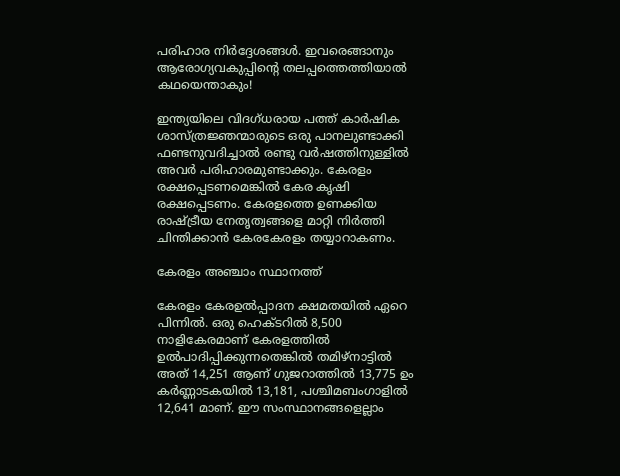പരിഹാര നിര്‍ദ്ദേശങ്ങള്‍. ഇവരെങ്ങാനും ആരോഗ്യവകുപ്പിന്റെ തലപ്പത്തെത്തിയാല്‍ കഥയെന്താകും!

ഇന്ത്യയിലെ വിദഗ്ധരായ പത്ത് കാര്‍ഷിക ശാസ്ത്രജ്ഞന്മാരുടെ ഒരു പാനലുണ്ടാക്കി ഫണ്ടനുവദിച്ചാല്‍ രണ്ടു വര്‍ഷത്തിനുള്ളില്‍ അവര്‍ പരിഹാരമുണ്ടാക്കും. കേരളം രക്ഷപ്പെടണമെങ്കില്‍ കേര കൃഷി രക്ഷപ്പെടണം. കേരളത്തെ ഉണക്കിയ രാഷ്‌ട്രീയ നേതൃത്വങ്ങളെ മാറ്റി നിര്‍ത്തി ചിന്തിക്കാന്‍ കേരകേരളം തയ്യാറാകണം.

കേരളം അഞ്ചാം സ്ഥാനത്ത്

കേരളം കേരഉല്‍പ്പാദന ക്ഷമതയില്‍ ഏറെ പിന്നില്‍. ഒരു ഹെക്ടറില്‍ 8,500 നാളികേരമാണ് കേരളത്തില്‍ ഉല്‍പാദിപ്പിക്കുന്നതെങ്കില്‍ തമിഴ്‌നാട്ടില്‍ അത് 14,251 ആണ് ഗുജറാത്തില്‍ 13,775 ഉം കര്‍ണ്ണാടകയില്‍ 13,181, പശ്ചിമബംഗാളില്‍ 12,641 മാണ്. ഈ സംസ്ഥാനങ്ങളെല്ലാം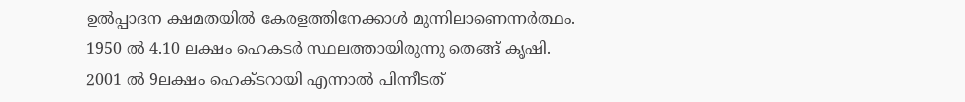ഉല്‍പ്പാദന ക്ഷമതയില്‍ കേരളത്തിനേക്കാള്‍ മുന്നിലാണെന്നര്‍ത്ഥം. 1950 ല്‍ 4.10 ലക്ഷം ഹെകടര്‍ സ്ഥലത്തായിരുന്നു തെങ്ങ് കൃഷി. 2001 ല്‍ 9ലക്ഷം ഹെക്ടറായി എന്നാല്‍ പിന്നീടത്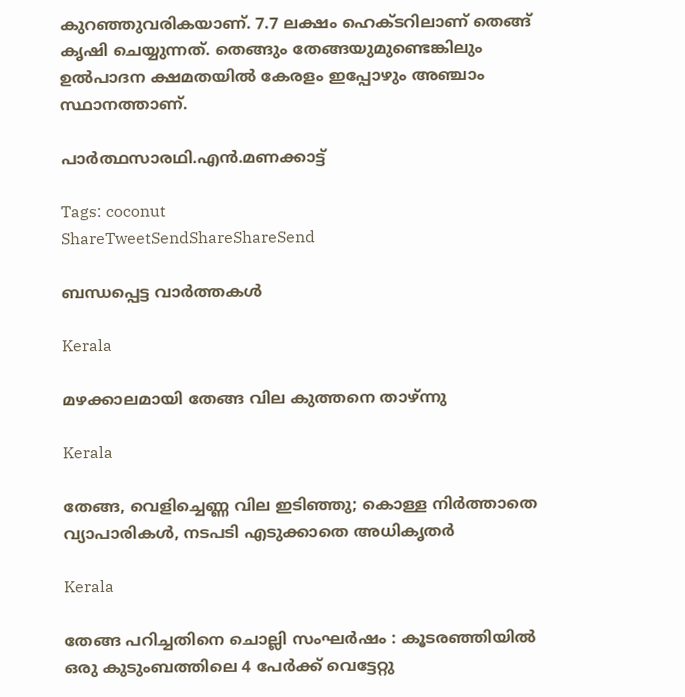കുറഞ്ഞുവരികയാണ്. 7.7 ലക്ഷം ഹെക്ടറിലാണ് തെങ്ങ് കൃഷി ചെയ്യുന്നത്. തെങ്ങും തേങ്ങയുമുണ്ടെങ്കിലും ഉല്‍പാദന ക്ഷമതയില്‍ കേരളം ഇപ്പോഴും അഞ്ചാം സ്ഥാനത്താണ്.

പാര്‍ത്ഥസാരഥി.എന്‍.മണക്കാട്ട്

Tags: coconut
ShareTweetSendShareShareSend

ബന്ധപ്പെട്ട വാര്‍ത്തകള്‍

Kerala

മഴക്കാലമായി തേങ്ങ വില കുത്തനെ താഴ്ന്നു

Kerala

തേങ്ങ, വെളിച്ചെണ്ണ വില ഇടിഞ്ഞു; കൊള്ള നിർത്താതെ വ്യാപാരികൾ, നടപടി എടുക്കാതെ അധികൃതർ

Kerala

തേങ്ങ പറിച്ചതിനെ ചൊല്ലി സംഘര്‍ഷം : കൂടരഞ്ഞിയില്‍ ഒരു കുടുംബത്തിലെ 4 പേര്‍ക്ക് വെട്ടേറ്റു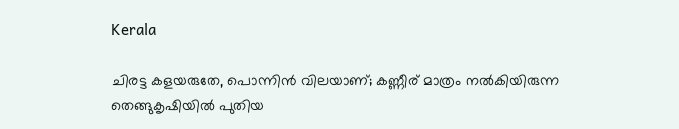Kerala

ചിരട്ട കളയരുതേ, പൊന്നിന്‍ വിലയാണ്; കണ്ണീര് മാത്രം നൽകിയിരുന്ന തെങ്ങുകൃഷിയിൽ പുതിയ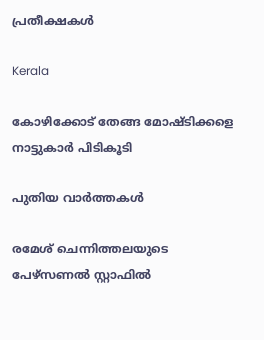പ്രതീക്ഷകൾ

Kerala

കോഴിക്കോട് തേങ്ങ മോഷ്ടിക്കളെ നാട്ടുകാര്‍ പിടികൂടി

പുതിയ വാര്‍ത്തകള്‍

രമേശ് ചെന്നിത്തലയുടെ പേഴ്‌സണല്‍ സ്റ്റാഫില്‍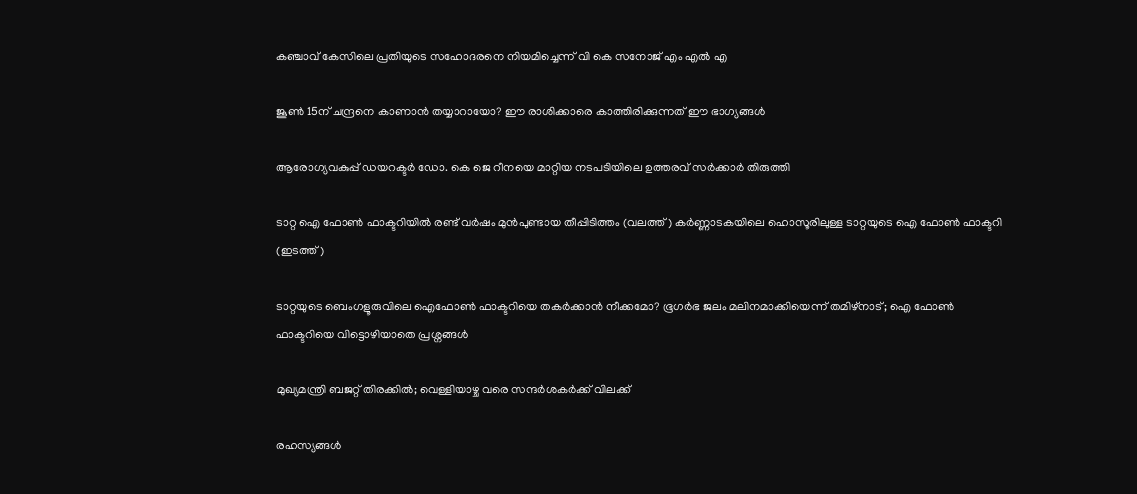കഞ്ചാവ് കേസിലെ പ്രതിയുടെ സഹോദരനെ നിയമിച്ചെന്ന് വി കെ സനോജ് എം എല്‍ എ

ജൂണ്‍ 15ന് ചന്ദ്രനെ കാണാന്‍ തയ്യാറായോ? ഈ രാശിക്കാരെ കാത്തിരിക്കുന്നത് ഈ ഭാഗ്യങ്ങള്‍

ആരോഗ്യവകുപ്പ് ഡയറക്ടര്‍ ഡോ. കെ ജെ റീനയെ മാറ്റിയ നടപടിയിലെ ഉത്തരവ് സര്‍ക്കാര്‍ തിരുത്തി

ടാറ്റ ഐ ഫോണ്‍ ഫാക്ടറിയില്‍ രണ്ട് വര്‍ഷം മുന്‍പുണ്ടായ തീപ്പിടിത്തം (വലത്ത്) കര്‍ണ്ണാടകയിലെ ഹൊസൂരിലുള്ള ടാറ്റയുടെ ഐ ഫോണ്‍ ഫാക്ടറി (ഇടത്ത്)

ടാറ്റയുടെ ബെംഗളൂരുവിലെ ഐഫോണ്‍ ഫാക്ടറിയെ തകര്‍ക്കാന്‍ നീക്കമോ? ഭൂഗര്‍ഭ ജലം മലിനമാക്കിയെന്ന് തമിഴ്നാട്; ഐ ഫോണ്‍ ഫാക്ടറിയെ വിട്ടൊഴിയാതെ പ്രശ്നങ്ങള്‍

മുഖ്യമന്ത്രി ബജറ്റ് തിരക്കില്‍; വെള്ളിയാഴ്ച വരെ സന്ദര്‍ശകര്‍ക്ക് വിലക്ക്

രഹസ്യങ്ങള്‍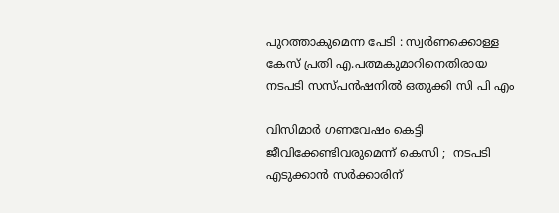പുറത്താകുമെന്ന പേടി : സ്വര്‍ണക്കൊള്ള കേസ് പ്രതി എ.പത്മകുമാറിനെതിരായ നടപടി സസ്പന്‍ഷനില്‍ ഒതുക്കി സി പി എം

വിസിമാർ ഗണവേഷം കെട്ടി ജീവിക്കേണ്ടിവരുമെന്ന് കെസി ;  നടപടി എടുക്കാൻ സർക്കാരിന്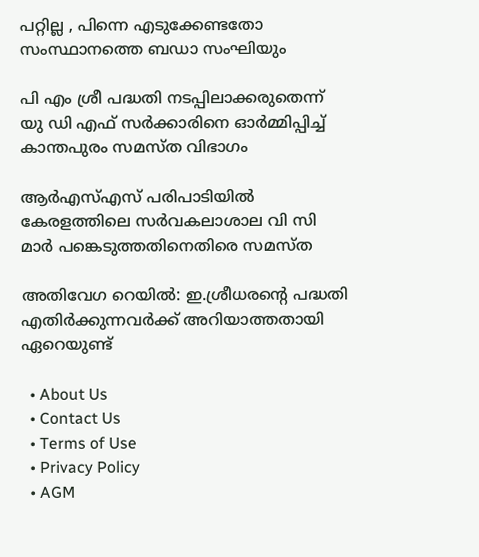പറ്റില്ല , പിന്നെ എടുക്കേണ്ടതോ സംസ്ഥാനത്തെ ബഡാ സംഘിയും

പി എം ശ്രീ പദ്ധതി നടപ്പിലാക്കരുതെന്ന് യു ഡി എഫ് സര്‍ക്കാരിനെ ഓര്‍മ്മിപ്പിച്ച് കാന്തപുരം സമസ്ത വിഭാഗം

ആര്‍എസ്എസ് പരിപാടിയില്‍ കേരളത്തിലെ സര്‍വകലാശാല വി സി മാര്‍ പങ്കെടുത്തതിനെതിരെ സമസ്ത

അതിവേഗ റെയിൽ: ഇ.ശ്രീധരന്റെ പദ്ധതി എതിർക്കുന്നവർക്ക് അറിയാത്തതായി ഏറെയുണ്ട്

  • About Us
  • Contact Us
  • Terms of Use
  • Privacy Policy
  • AGM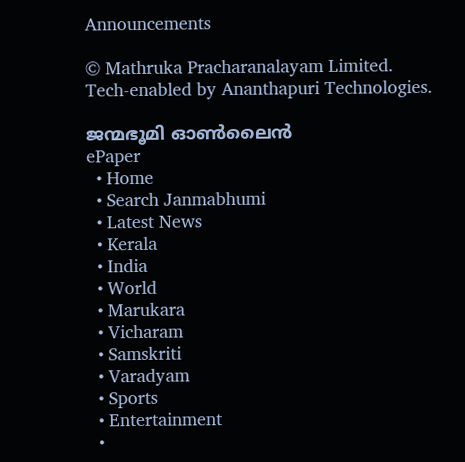Announcements

© Mathruka Pracharanalayam Limited.
Tech-enabled by Ananthapuri Technologies.

ജന്മഭൂമി ഓണ്‍ലൈന്‍
ePaper
  • Home
  • Search Janmabhumi
  • Latest News
  • Kerala
  • India
  • World
  • Marukara
  • Vicharam
  • Samskriti
  • Varadyam
  • Sports
  • Entertainment
  •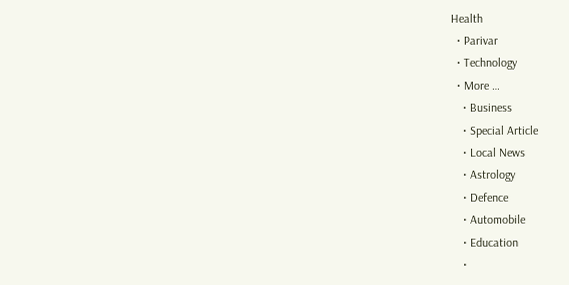Health
  • Parivar
  • Technology
  • More …
    • Business
    • Special Article
    • Local News
    • Astrology
    • Defence
    • Automobile
    • Education
    •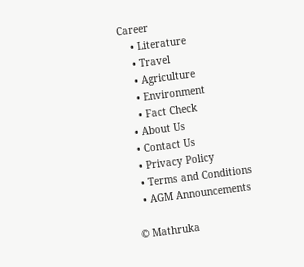Career
    • Literature
    • Travel
    • Agriculture
    • Environment
    • Fact Check
  • About Us
  • Contact Us
  • Privacy Policy
  • Terms and Conditions
  • AGM Announcements

© Mathruka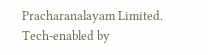Pracharanalayam Limited.
Tech-enabled by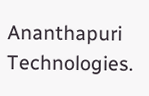Ananthapuri Technologies.